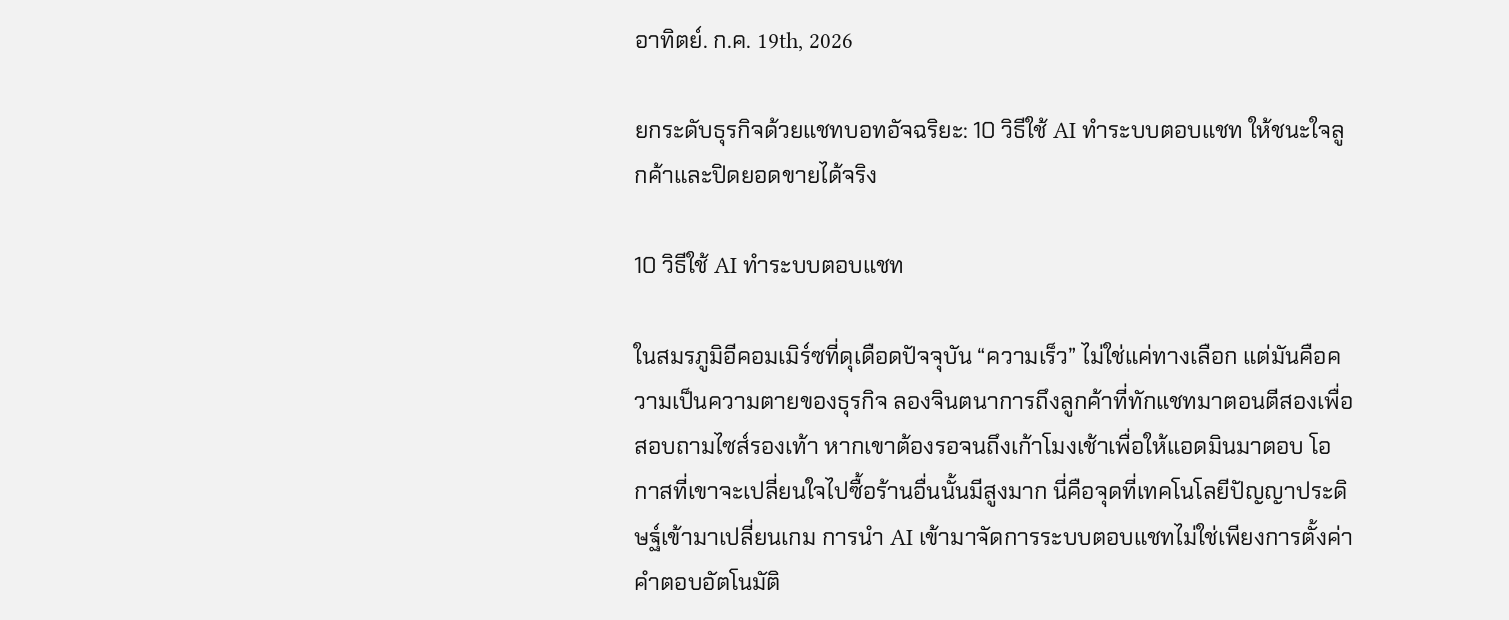อาทิตย์. ก.ค. 19th, 2026

ยกระดับธุรกิจด้วยแชทบอทอัจฉริยะ: 10 วิธีใช้ AI ทำระบบตอบแชท ให้ชนะใจลูกค้าและปิดยอดขายได้จริง

10 วิธีใช้ AI ทำระบบตอบแชท

ในสมรภูมิอีคอมเมิร์ซที่ดุเดือดปัจจุบัน “ความเร็ว” ไม่ใช่แค่ทางเลือก แต่มันคือความเป็นความตายของธุรกิจ ลองจินตนาการถึงลูกค้าที่ทักแชทมาตอนตีสองเพื่อสอบถามไซส์รองเท้า หากเขาต้องรอจนถึงเก้าโมงเช้าเพื่อให้แอดมินมาตอบ โอกาสที่เขาจะเปลี่ยนใจไปซื้อร้านอื่นนั้นมีสูงมาก นี่คือจุดที่เทคโนโลยีปัญญาประดิษฐ์เข้ามาเปลี่ยนเกม การนำ AI เข้ามาจัดการระบบตอบแชทไม่ใช่เพียงการตั้งค่าคำตอบอัตโนมัติ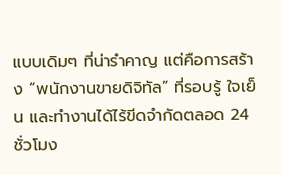แบบเดิมๆ ที่น่ารำคาญ แต่คือการสร้าง “พนักงานขายดิจิทัล” ที่รอบรู้ ใจเย็น และทำงานได้ไร้ขีดจำกัดตลอด 24 ชั่วโมง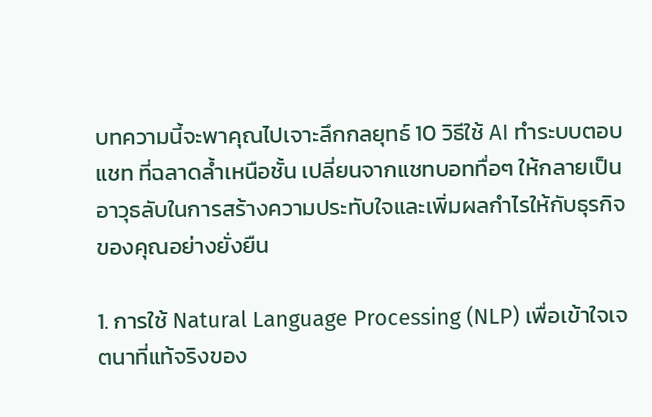บทความนี้จะพาคุณไปเจาะลึกกลยุทธ์ 10 วิธีใช้ AI ทำระบบตอบแชท ที่ฉลาดล้ำเหนือชั้น เปลี่ยนจากแชทบอททื่อๆ ให้กลายเป็นอาวุธลับในการสร้างความประทับใจและเพิ่มผลกำไรให้กับธุรกิจของคุณอย่างยั่งยืน

1. การใช้ Natural Language Processing (NLP) เพื่อเข้าใจเจตนาที่แท้จริงของ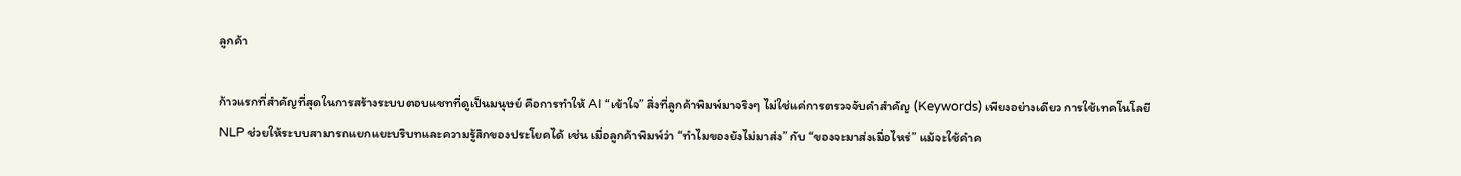ลูกค้า

ก้าวแรกที่สำคัญที่สุดในการสร้างระบบตอบแชทที่ดูเป็นมนุษย์ คือการทำให้ AI “เข้าใจ” สิ่งที่ลูกค้าพิมพ์มาจริงๆ ไม่ใช่แค่การตรวจจับคำสำคัญ (Keywords) เพียงอย่างเดียว การใช้เทคโนโลยี NLP ช่วยให้ระบบสามารถแยกแยะบริบทและความรู้สึกของประโยคได้ เช่น เมื่อลูกค้าพิมพ์ว่า “ทำไมของยังไม่มาส่ง” กับ “ของจะมาส่งเมื่อไหร่” แม้จะใช้คำค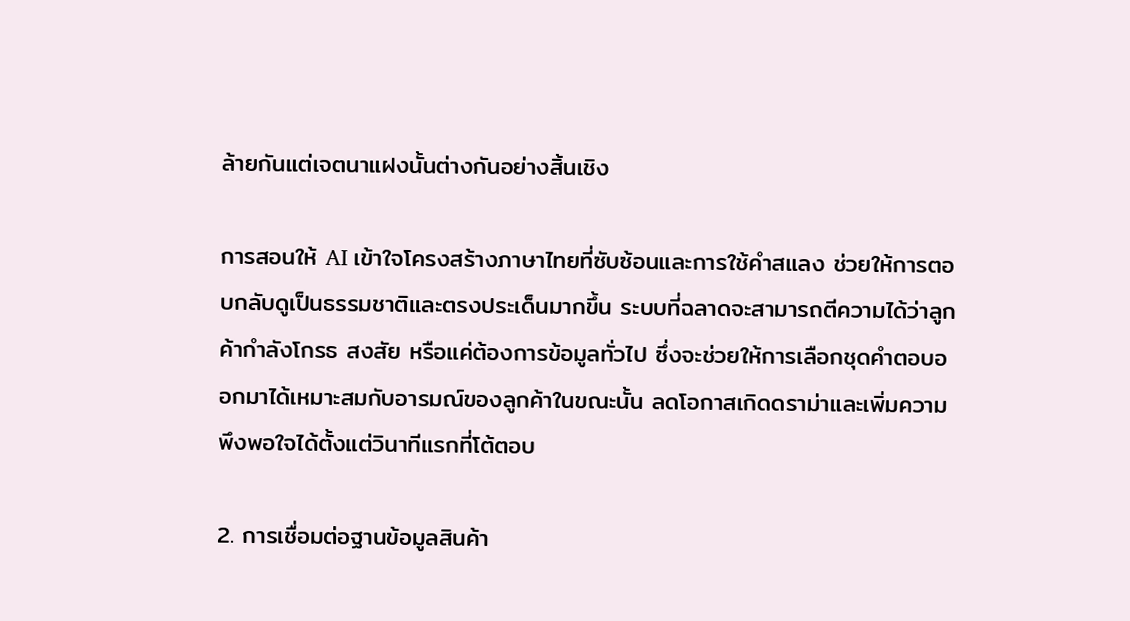ล้ายกันแต่เจตนาแฝงนั้นต่างกันอย่างสิ้นเชิง

การสอนให้ AI เข้าใจโครงสร้างภาษาไทยที่ซับซ้อนและการใช้คำสแลง ช่วยให้การตอบกลับดูเป็นธรรมชาติและตรงประเด็นมากขึ้น ระบบที่ฉลาดจะสามารถตีความได้ว่าลูกค้ากำลังโกรธ สงสัย หรือแค่ต้องการข้อมูลทั่วไป ซึ่งจะช่วยให้การเลือกชุดคำตอบออกมาได้เหมาะสมกับอารมณ์ของลูกค้าในขณะนั้น ลดโอกาสเกิดดราม่าและเพิ่มความพึงพอใจได้ตั้งแต่วินาทีแรกที่โต้ตอบ

2. การเชื่อมต่อฐานข้อมูลสินค้า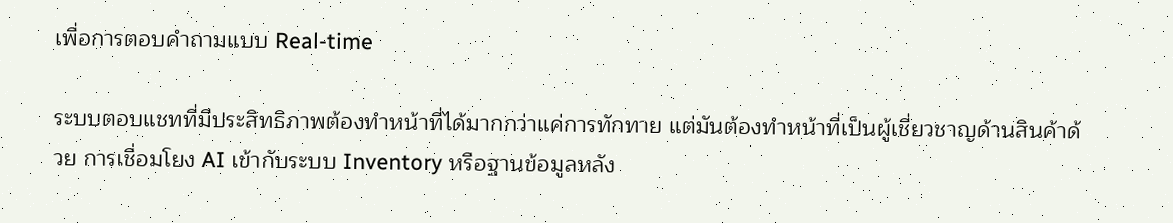เพื่อการตอบคำถามแบบ Real-time

ระบบตอบแชทที่มีประสิทธิภาพต้องทำหน้าที่ได้มากกว่าแค่การทักทาย แต่มันต้องทำหน้าที่เป็นผู้เชี่ยวชาญด้านสินค้าด้วย การเชื่อมโยง AI เข้ากับระบบ Inventory หรือฐานข้อมูลหลัง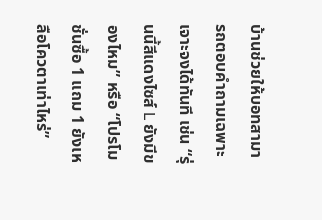บ้านช่วยให้บอทสามารถตอบคำถามเฉพาะเจาะจงได้ทันที เช่น “รุ่นนี้สีแดงไซส์ L ยังมีของไหม” หรือ “โปรโมชั่นซื้อ 1 แถม 1 ยังเหลือโควตาเท่าไหร่”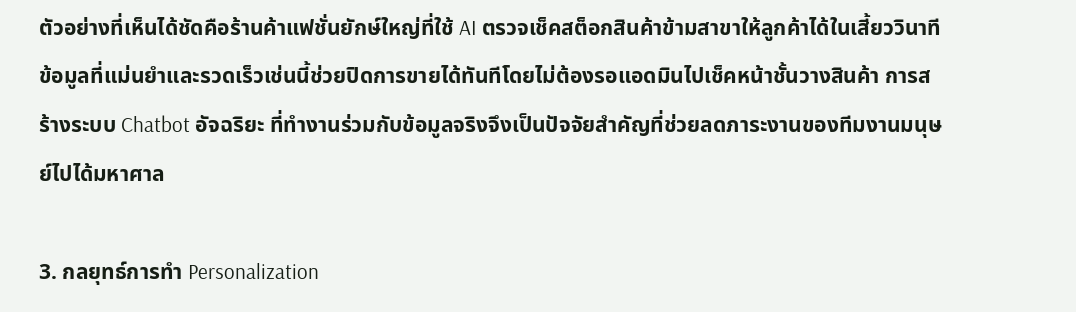ตัวอย่างที่เห็นได้ชัดคือร้านค้าแฟชั่นยักษ์ใหญ่ที่ใช้ AI ตรวจเช็คสต็อกสินค้าข้ามสาขาให้ลูกค้าได้ในเสี้ยววินาที ข้อมูลที่แม่นยำและรวดเร็วเช่นนี้ช่วยปิดการขายได้ทันทีโดยไม่ต้องรอแอดมินไปเช็คหน้าชั้นวางสินค้า การสร้างระบบ Chatbot อัจฉริยะ ที่ทำงานร่วมกับข้อมูลจริงจึงเป็นปัจจัยสำคัญที่ช่วยลดภาระงานของทีมงานมนุษย์ไปได้มหาศาล

3. กลยุทธ์การทำ Personalization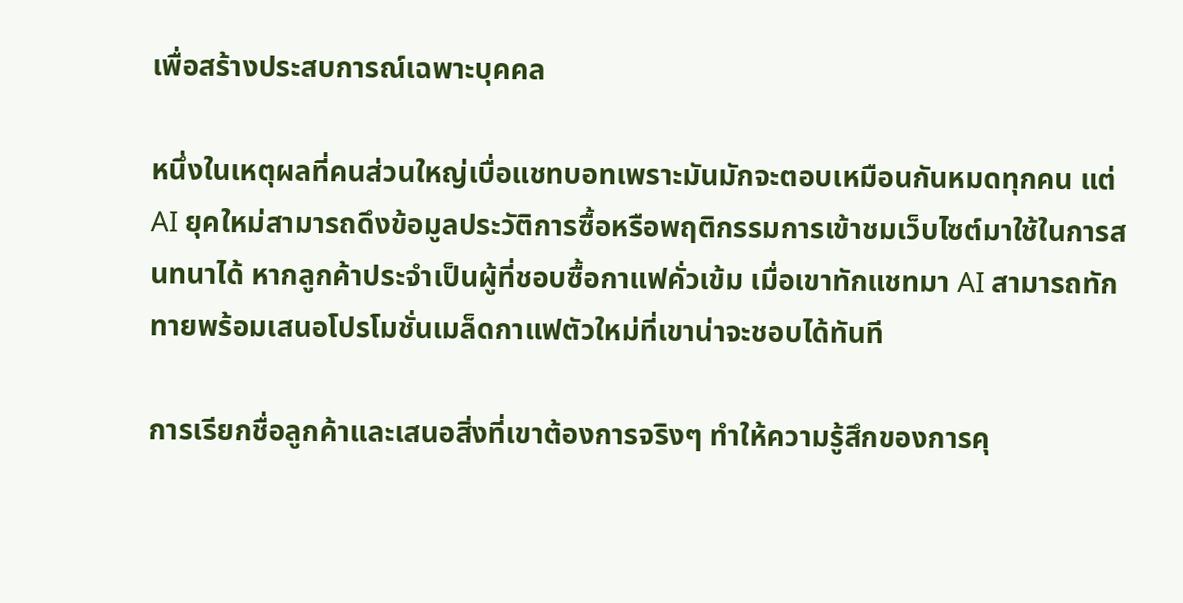เพื่อสร้างประสบการณ์เฉพาะบุคคล

หนึ่งในเหตุผลที่คนส่วนใหญ่เบื่อแชทบอทเพราะมันมักจะตอบเหมือนกันหมดทุกคน แต่ AI ยุคใหม่สามารถดึงข้อมูลประวัติการซื้อหรือพฤติกรรมการเข้าชมเว็บไซต์มาใช้ในการสนทนาได้ หากลูกค้าประจำเป็นผู้ที่ชอบซื้อกาแฟคั่วเข้ม เมื่อเขาทักแชทมา AI สามารถทักทายพร้อมเสนอโปรโมชั่นเมล็ดกาแฟตัวใหม่ที่เขาน่าจะชอบได้ทันที

การเรียกชื่อลูกค้าและเสนอสิ่งที่เขาต้องการจริงๆ ทำให้ความรู้สึกของการคุ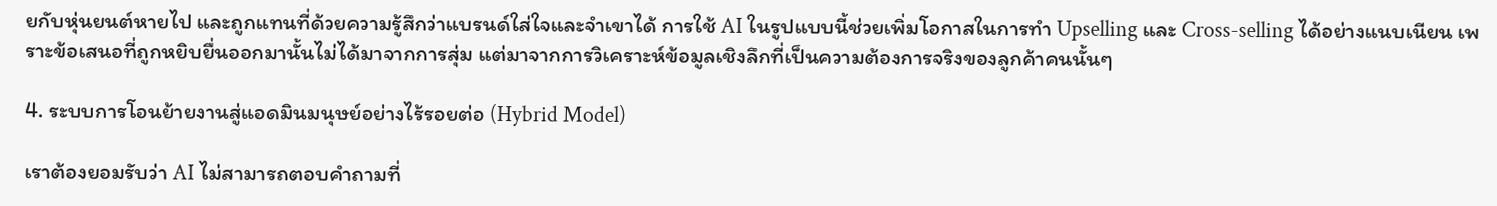ยกับหุ่นยนต์หายไป และถูกแทนที่ด้วยความรู้สึกว่าแบรนด์ใส่ใจและจำเขาได้ การใช้ AI ในรูปแบบนี้ช่วยเพิ่มโอกาสในการทำ Upselling และ Cross-selling ได้อย่างแนบเนียน เพราะข้อเสนอที่ถูกหยิบยื่นออกมานั้นไม่ได้มาจากการสุ่ม แต่มาจากการวิเคราะห์ข้อมูลเชิงลึกที่เป็นความต้องการจริงของลูกค้าคนนั้นๆ

4. ระบบการโอนย้ายงานสู่แอดมินมนุษย์อย่างไร้รอยต่อ (Hybrid Model)

เราต้องยอมรับว่า AI ไม่สามารถตอบคำถามที่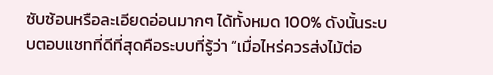ซับซ้อนหรือละเอียดอ่อนมากๆ ได้ทั้งหมด 100% ดังนั้นระบบตอบแชทที่ดีที่สุดคือระบบที่รู้ว่า “เมื่อไหร่ควรส่งไม้ต่อ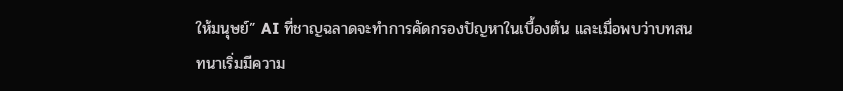ให้มนุษย์” AI ที่ชาญฉลาดจะทำการคัดกรองปัญหาในเบื้องต้น และเมื่อพบว่าบทสนทนาเริ่มมีความ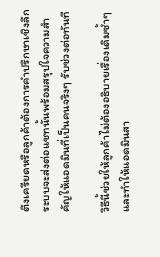ตึงเครียดหรือลูกค้าต้องการคำปรึกษาเชิงลึก ระบบจะส่งต่อแชทนั้นพร้อมสรุปใจความสำคัญให้แอดมินที่เป็นคนจริงๆ รับช่วงต่อทันที

วิธีนี้ช่วยให้ลูกค้าไม่ต้องอธิบายเรื่องเดิมซ้ำๆ และทำให้แอดมินสา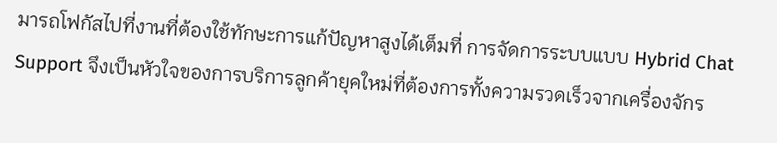มารถโฟกัสไปที่งานที่ต้องใช้ทักษะการแก้ปัญหาสูงได้เต็มที่ การจัดการระบบแบบ Hybrid Chat Support จึงเป็นหัวใจของการบริการลูกค้ายุคใหม่ที่ต้องการทั้งความรวดเร็วจากเครื่องจักร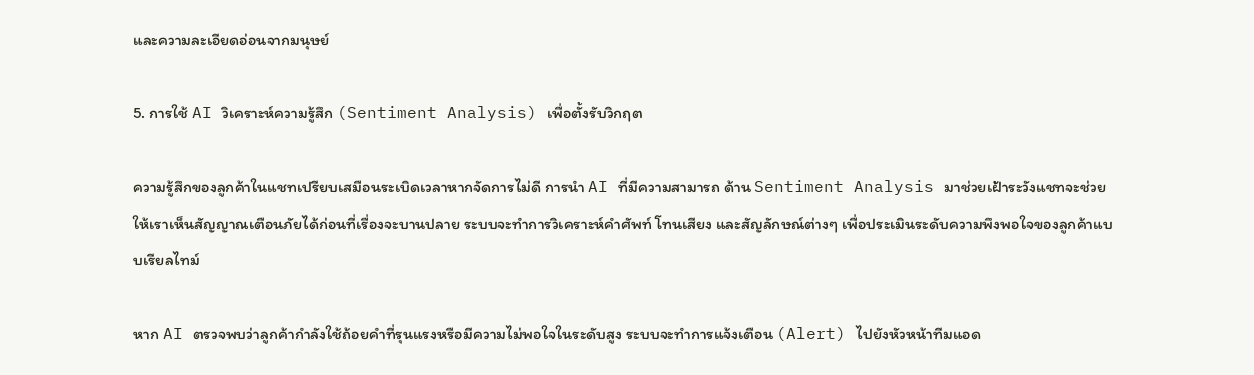และความละเอียดอ่อนจากมนุษย์

5. การใช้ AI วิเคราะห์ความรู้สึก (Sentiment Analysis) เพื่อตั้งรับวิกฤต

ความรู้สึกของลูกค้าในแชทเปรียบเสมือนระเบิดเวลาหากจัดการไม่ดี การนำ AI ที่มีความสามารถ ด้าน Sentiment Analysis มาช่วยเฝ้าระวังแชทจะช่วยให้เราเห็นสัญญาณเตือนภัยได้ก่อนที่เรื่องจะบานปลาย ระบบจะทำการวิเคราะห์คำศัพท์ โทนเสียง และสัญลักษณ์ต่างๆ เพื่อประเมินระดับความพึงพอใจของลูกค้าแบบเรียลไทม์

หาก AI ตรวจพบว่าลูกค้ากำลังใช้ถ้อยคำที่รุนแรงหรือมีความไม่พอใจในระดับสูง ระบบจะทำการแจ้งเตือน (Alert) ไปยังหัวหน้าทีมแอด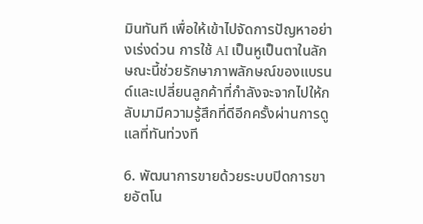มินทันที เพื่อให้เข้าไปจัดการปัญหาอย่างเร่งด่วน การใช้ AI เป็นหูเป็นตาในลักษณะนี้ช่วยรักษาภาพลักษณ์ของแบรนด์และเปลี่ยนลูกค้าที่กำลังจะจากไปให้กลับมามีความรู้สึกที่ดีอีกครั้งผ่านการดูแลที่ทันท่วงที

6. พัฒนาการขายด้วยระบบปิดการขายอัตโน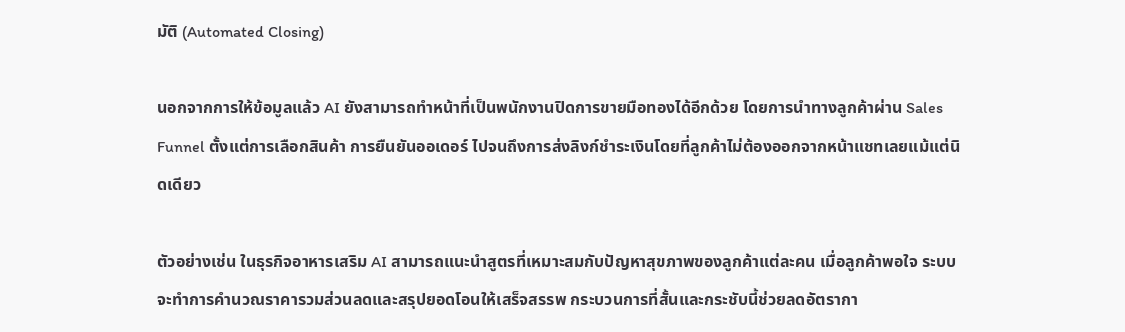มัติ (Automated Closing)

นอกจากการให้ข้อมูลแล้ว AI ยังสามารถทำหน้าที่เป็นพนักงานปิดการขายมือทองได้อีกด้วย โดยการนำทางลูกค้าผ่าน Sales Funnel ตั้งแต่การเลือกสินค้า การยืนยันออเดอร์ ไปจนถึงการส่งลิงก์ชำระเงินโดยที่ลูกค้าไม่ต้องออกจากหน้าแชทเลยแม้แต่นิดเดียว

ตัวอย่างเช่น ในธุรกิจอาหารเสริม AI สามารถแนะนำสูตรที่เหมาะสมกับปัญหาสุขภาพของลูกค้าแต่ละคน เมื่อลูกค้าพอใจ ระบบจะทำการคำนวณราคารวมส่วนลดและสรุปยอดโอนให้เสร็จสรรพ กระบวนการที่สั้นและกระชับนี้ช่วยลดอัตรากา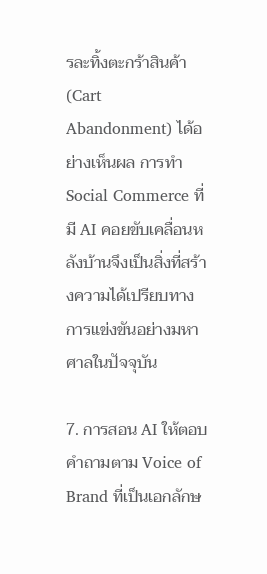รละทิ้งตะกร้าสินค้า (Cart Abandonment) ได้อย่างเห็นผล การทำ Social Commerce ที่มี AI คอยขับเคลื่อนหลังบ้านจึงเป็นสิ่งที่สร้างความได้เปรียบทางการแข่งขันอย่างมหาศาลในปัจจุบัน

7. การสอน AI ให้ตอบคำถามตาม Voice of Brand ที่เป็นเอกลักษ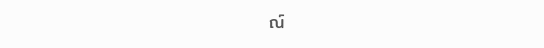ณ์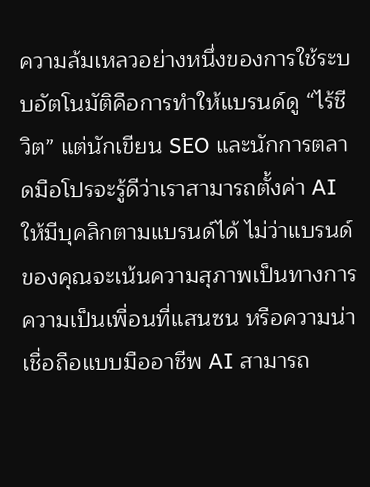ความล้มเหลวอย่างหนึ่งของการใช้ระบบอัตโนมัติคือการทำให้แบรนด์ดู “ไร้ชีวิต” แต่นักเขียน SEO และนักการตลาดมือโปรจะรู้ดีว่าเราสามารถตั้งค่า AI ให้มีบุคลิกตามแบรนด์ได้ ไม่ว่าแบรนด์ของคุณจะเน้นความสุภาพเป็นทางการ ความเป็นเพื่อนที่แสนซน หรือความน่าเชื่อถือแบบมืออาชีพ AI สามารถ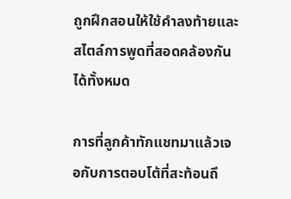ถูกฝึกสอนให้ใช้คำลงท้ายและสไตล์การพูดที่สอดคล้องกันได้ทั้งหมด

การที่ลูกค้าทักแชทมาแล้วเจอกับการตอบโต้ที่สะท้อนถึ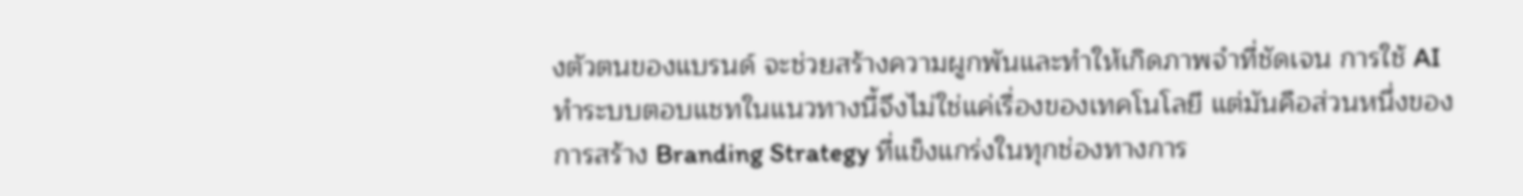งตัวตนของแบรนด์ จะช่วยสร้างความผูกพันและทำให้เกิดภาพจำที่ชัดเจน การใช้ AI ทำระบบตอบแชทในแนวทางนี้จึงไม่ใช่แค่เรื่องของเทคโนโลยี แต่มันคือส่วนหนึ่งของการสร้าง Branding Strategy ที่แข็งแกร่งในทุกช่องทางการ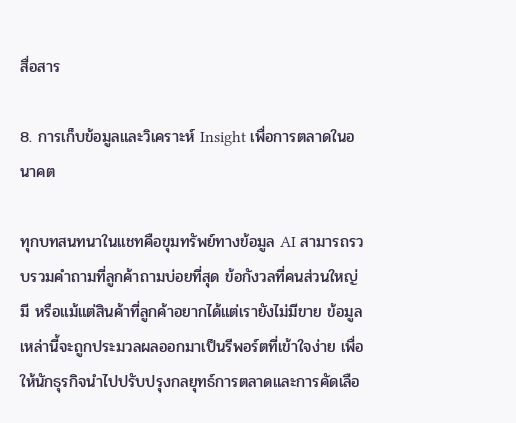สื่อสาร

8. การเก็บข้อมูลและวิเคราะห์ Insight เพื่อการตลาดในอนาคต

ทุกบทสนทนาในแชทคือขุมทรัพย์ทางข้อมูล AI สามารถรวบรวมคำถามที่ลูกค้าถามบ่อยที่สุด ข้อกังวลที่คนส่วนใหญ่มี หรือแม้แต่สินค้าที่ลูกค้าอยากได้แต่เรายังไม่มีขาย ข้อมูลเหล่านี้จะถูกประมวลผลออกมาเป็นรีพอร์ตที่เข้าใจง่าย เพื่อให้นักธุรกิจนำไปปรับปรุงกลยุทธ์การตลาดและการคัดเลือ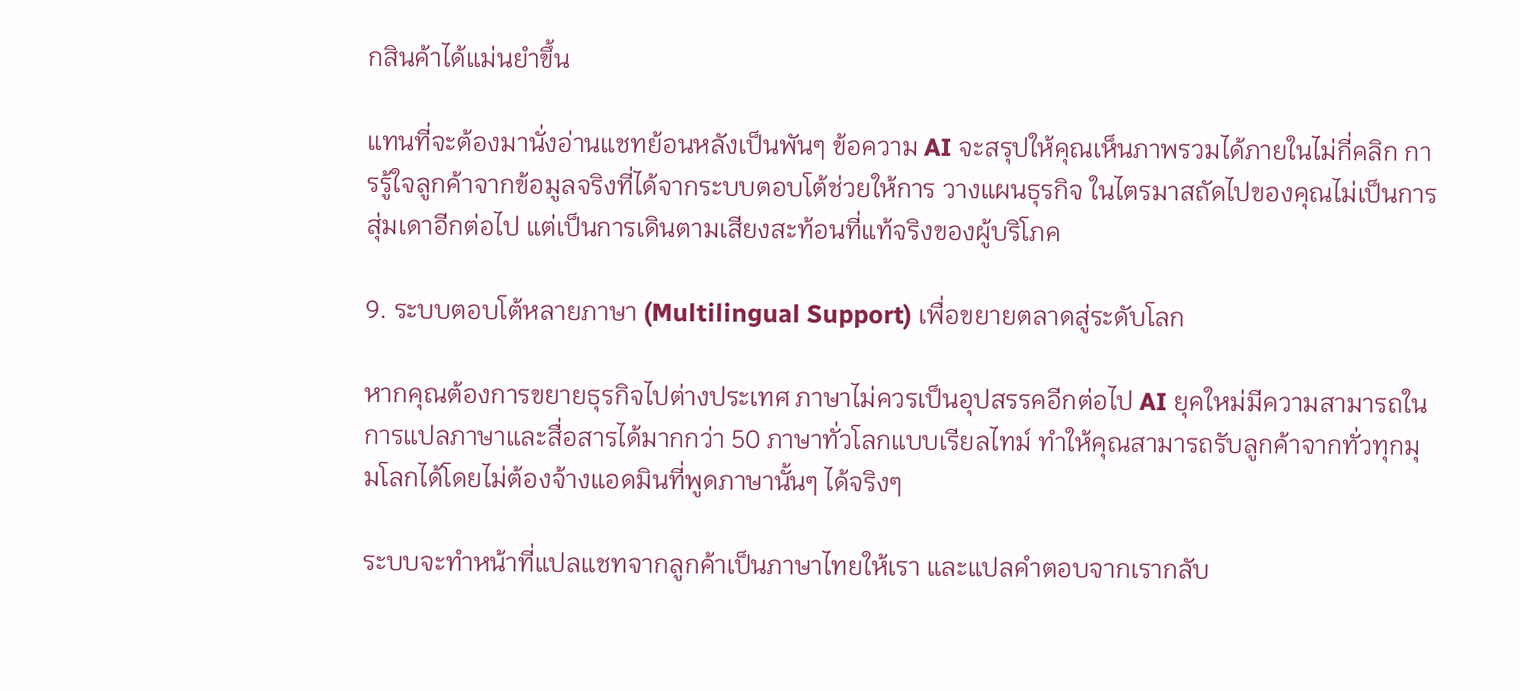กสินค้าได้แม่นยำขึ้น

แทนที่จะต้องมานั่งอ่านแชทย้อนหลังเป็นพันๆ ข้อความ AI จะสรุปให้คุณเห็นภาพรวมได้ภายในไม่กี่คลิก การรู้ใจลูกค้าจากข้อมูลจริงที่ได้จากระบบตอบโต้ช่วยให้การ วางแผนธุรกิจ ในไตรมาสถัดไปของคุณไม่เป็นการสุ่มเดาอีกต่อไป แต่เป็นการเดินตามเสียงสะท้อนที่แท้จริงของผู้บริโภค

9. ระบบตอบโต้หลายภาษา (Multilingual Support) เพื่อขยายตลาดสู่ระดับโลก

หากคุณต้องการขยายธุรกิจไปต่างประเทศ ภาษาไม่ควรเป็นอุปสรรคอีกต่อไป AI ยุคใหม่มีความสามารถในการแปลภาษาและสื่อสารได้มากกว่า 50 ภาษาทั่วโลกแบบเรียลไทม์ ทำให้คุณสามารถรับลูกค้าจากทั่วทุกมุมโลกได้โดยไม่ต้องจ้างแอดมินที่พูดภาษานั้นๆ ได้จริงๆ

ระบบจะทำหน้าที่แปลแชทจากลูกค้าเป็นภาษาไทยให้เรา และแปลคำตอบจากเรากลับ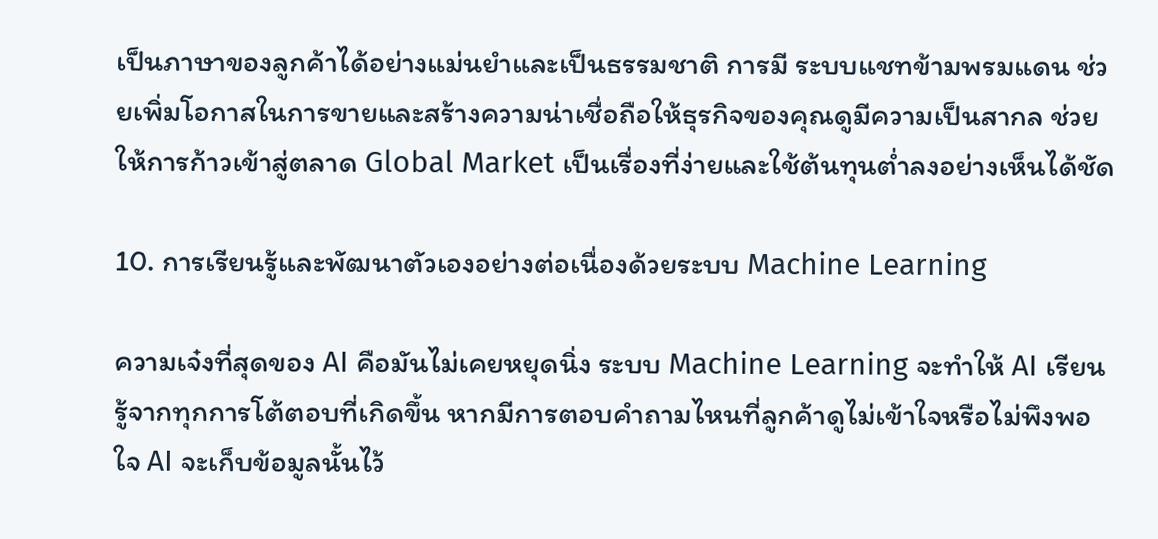เป็นภาษาของลูกค้าได้อย่างแม่นยำและเป็นธรรมชาติ การมี ระบบแชทข้ามพรมแดน ช่วยเพิ่มโอกาสในการขายและสร้างความน่าเชื่อถือให้ธุรกิจของคุณดูมีความเป็นสากล ช่วยให้การก้าวเข้าสู่ตลาด Global Market เป็นเรื่องที่ง่ายและใช้ต้นทุนต่ำลงอย่างเห็นได้ชัด

10. การเรียนรู้และพัฒนาตัวเองอย่างต่อเนื่องด้วยระบบ Machine Learning

ความเจ๋งที่สุดของ AI คือมันไม่เคยหยุดนิ่ง ระบบ Machine Learning จะทำให้ AI เรียนรู้จากทุกการโต้ตอบที่เกิดขึ้น หากมีการตอบคำถามไหนที่ลูกค้าดูไม่เข้าใจหรือไม่พึงพอใจ AI จะเก็บข้อมูลนั้นไว้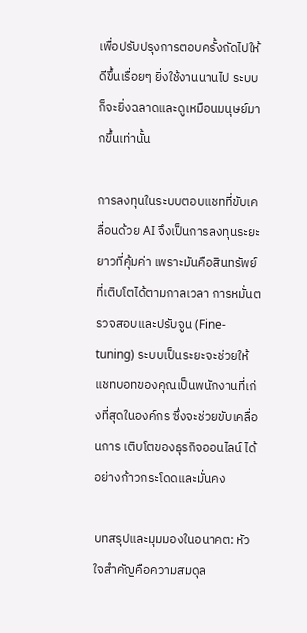เพื่อปรับปรุงการตอบครั้งถัดไปให้ดีขึ้นเรื่อยๆ ยิ่งใช้งานนานไป ระบบก็จะยิ่งฉลาดและดูเหมือนมนุษย์มากขึ้นเท่านั้น

การลงทุนในระบบตอบแชทที่ขับเคลื่อนด้วย AI จึงเป็นการลงทุนระยะยาวที่คุ้มค่า เพราะมันคือสินทรัพย์ที่เติบโตได้ตามกาลเวลา การหมั่นตรวจสอบและปรับจูน (Fine-tuning) ระบบเป็นระยะจะช่วยให้แชทบอทของคุณเป็นพนักงานที่เก่งที่สุดในองค์กร ซึ่งจะช่วยขับเคลื่อนการ เติบโตของธุรกิจออนไลน์ ได้อย่างก้าวกระโดดและมั่นคง

บทสรุปและมุมมองในอนาคต: หัวใจสำคัญคือความสมดุล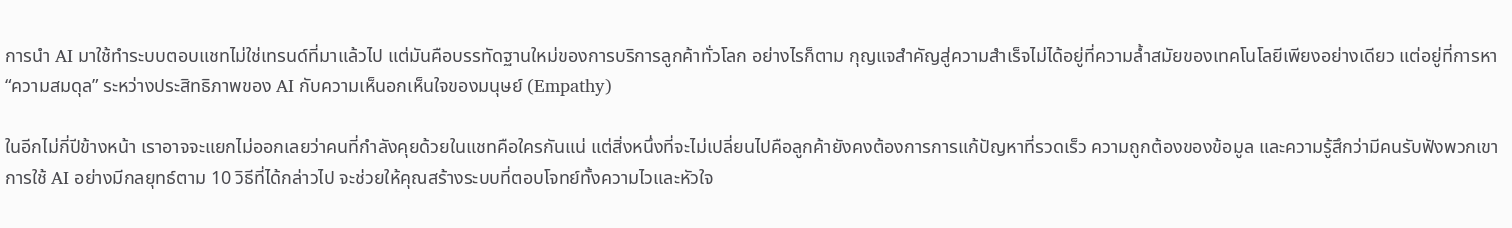การนำ AI มาใช้ทำระบบตอบแชทไม่ใช่เทรนด์ที่มาแล้วไป แต่มันคือบรรทัดฐานใหม่ของการบริการลูกค้าทั่วโลก อย่างไรก็ตาม กุญแจสำคัญสู่ความสำเร็จไม่ได้อยู่ที่ความล้ำสมัยของเทคโนโลยีเพียงอย่างเดียว แต่อยู่ที่การหา “ความสมดุล” ระหว่างประสิทธิภาพของ AI กับความเห็นอกเห็นใจของมนุษย์ (Empathy)

ในอีกไม่กี่ปีข้างหน้า เราอาจจะแยกไม่ออกเลยว่าคนที่กำลังคุยด้วยในแชทคือใครกันแน่ แต่สิ่งหนึ่งที่จะไม่เปลี่ยนไปคือลูกค้ายังคงต้องการการแก้ปัญหาที่รวดเร็ว ความถูกต้องของข้อมูล และความรู้สึกว่ามีคนรับฟังพวกเขา การใช้ AI อย่างมีกลยุทธ์ตาม 10 วิธีที่ได้กล่าวไป จะช่วยให้คุณสร้างระบบที่ตอบโจทย์ทั้งความไวและหัวใจ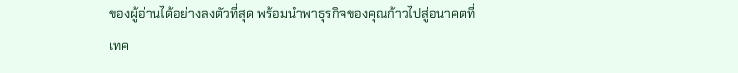ของผู้อ่านได้อย่างลงตัวที่สุด พร้อมนำพาธุรกิจของคุณก้าวไปสู่อนาคตที่เทค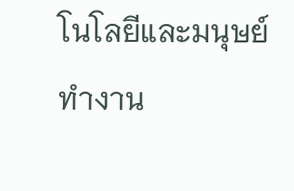โนโลยีและมนุษย์ทำงาน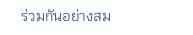ร่วมกันอย่างสม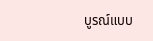บูรณ์แบบ